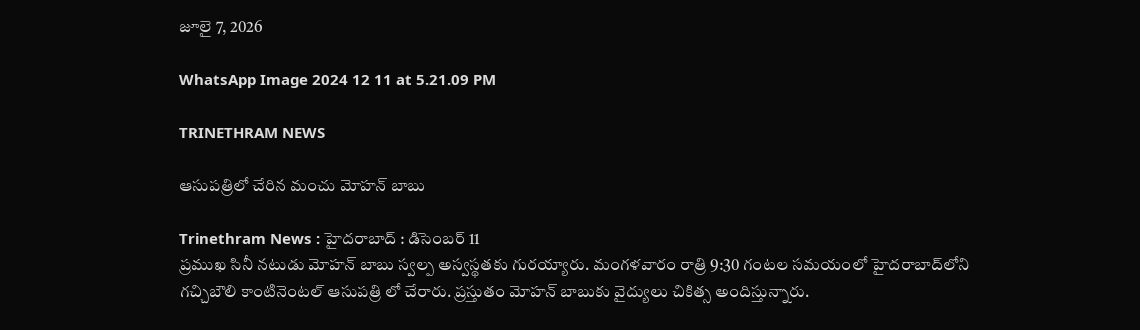జూలై 7, 2026

WhatsApp Image 2024 12 11 at 5.21.09 PM

TRINETHRAM NEWS

ఆసుపత్రిలో చేరిన మంచు మోహన్ బాబు

Trinethram News : హైదరాబాద్ : డిసెంబర్ 11
ప్రముఖ సినీ నటుడు మోహన్ బాబు స్వల్ప అస్వస్థతకు గురయ్యారు. మంగళవారం రాత్రి 9:30 గంటల సమయంలో హైదరాబాద్‌‌లోని గచ్చిబౌలి కాంటినెంటల్ ఆసుపత్రి లో చేరారు. ప్రస్తుతం మోహన్ బాబుకు వైద్యులు చికిత్స అందిస్తున్నారు.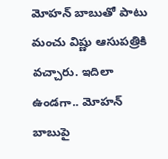మోహన్ బాబుతో పాటు మంచు విష్ణు ఆసుపత్రికి వచ్చారు. ఇదిలా ఉండగా.. మోహన్ బాబుపై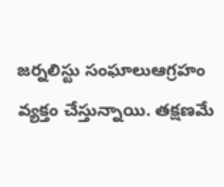జర్నలిస్టు సంఘాలుఆగ్రహం వ్యక్తం చేస్తున్నాయి. తక్షణమే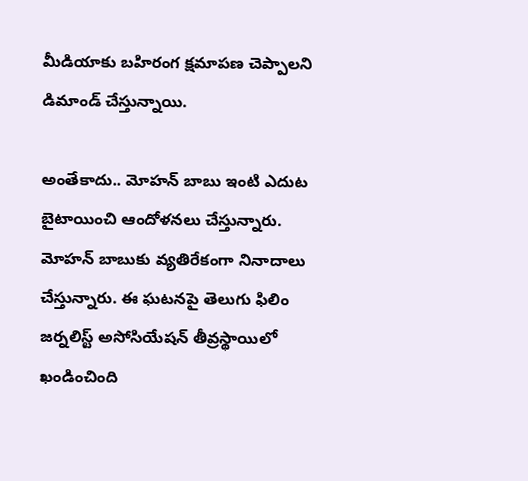మీడియాకు బహిరంగ క్షమాపణ చెప్పాలని డిమాండ్ చేస్తున్నాయి.

అంతేకాదు.. మోహన్ బాబు ఇంటి ఎదుట బైటాయించి ఆందోళనలు చేస్తున్నారు. మోహన్ బాబుకు వ్యతిరేకంగా నినాదాలు చేస్తున్నారు. ఈ ఘటనపై తెలుగు ఫిలిం జర్నలిస్ట్ అసోసియేషన్ తీవ్రస్థాయిలో ఖండించింది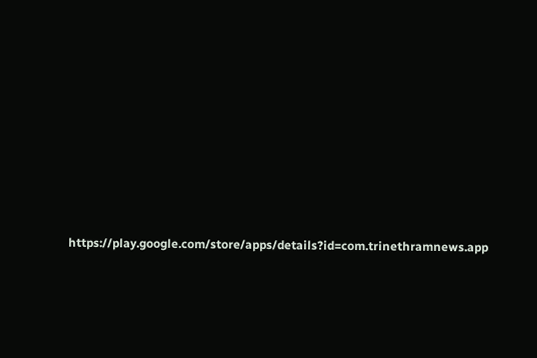https://play.google.com/store/apps/details?id=com.trinethramnews.app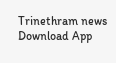Trinethram news
Download App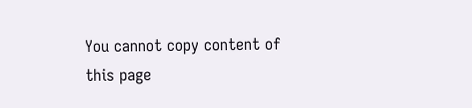You cannot copy content of this page